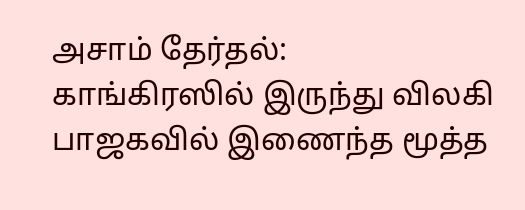அசாம் தேர்தல்: காங்கிரஸில் இருந்து விலகி பாஜகவில் இணைந்த மூத்த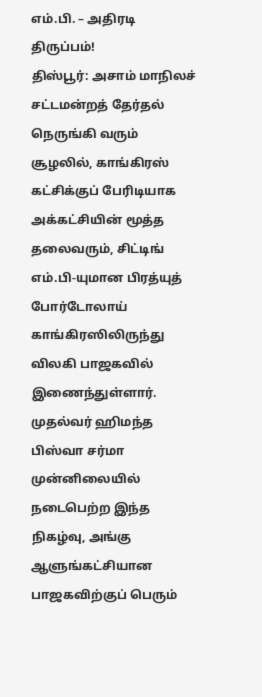எம்.பி. – அதிரடி திருப்பம்!
திஸ்பூர்: அசாம் மாநிலச் சட்டமன்றத் தேர்தல் நெருங்கி வரும் சூழலில், காங்கிரஸ் கட்சிக்குப் பேரிடியாக அக்கட்சியின் மூத்த தலைவரும், சிட்டிங் எம்.பி-யுமான பிரத்யுத் போர்டோலாய் காங்கிரஸிலிருந்து விலகி பாஜகவில் இணைந்துள்ளார். முதல்வர் ஹிமந்த பிஸ்வா சர்மா முன்னிலையில் நடைபெற்ற இந்த நிகழ்வு, அங்கு ஆளுங்கட்சியான பாஜகவிற்குப் பெரும்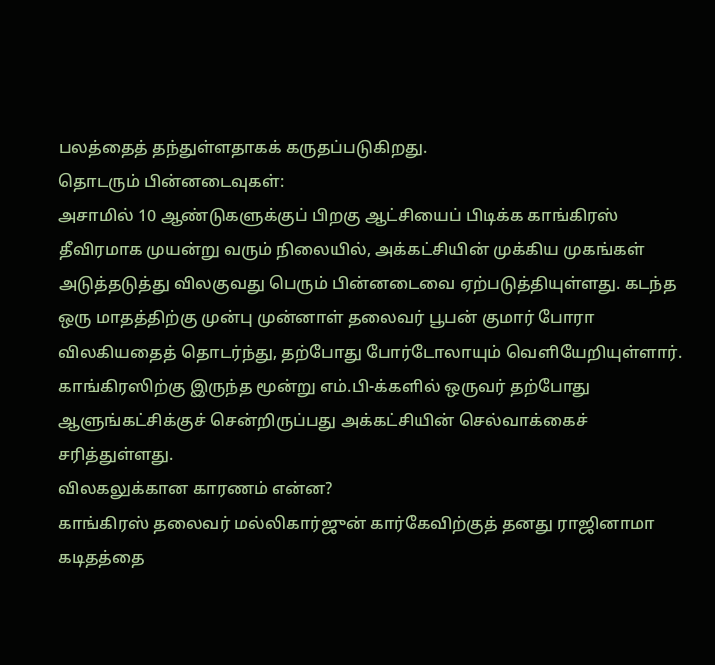பலத்தைத் தந்துள்ளதாகக் கருதப்படுகிறது.
தொடரும் பின்னடைவுகள்:
அசாமில் 10 ஆண்டுகளுக்குப் பிறகு ஆட்சியைப் பிடிக்க காங்கிரஸ் தீவிரமாக முயன்று வரும் நிலையில், அக்கட்சியின் முக்கிய முகங்கள் அடுத்தடுத்து விலகுவது பெரும் பின்னடைவை ஏற்படுத்தியுள்ளது. கடந்த ஒரு மாதத்திற்கு முன்பு முன்னாள் தலைவர் பூபன் குமார் போரா விலகியதைத் தொடர்ந்து, தற்போது போர்டோலாயும் வெளியேறியுள்ளார். காங்கிரஸிற்கு இருந்த மூன்று எம்.பி-க்களில் ஒருவர் தற்போது ஆளுங்கட்சிக்குச் சென்றிருப்பது அக்கட்சியின் செல்வாக்கைச் சரித்துள்ளது.
விலகலுக்கான காரணம் என்ன?
காங்கிரஸ் தலைவர் மல்லிகார்ஜுன் கார்கேவிற்குத் தனது ராஜினாமா கடிதத்தை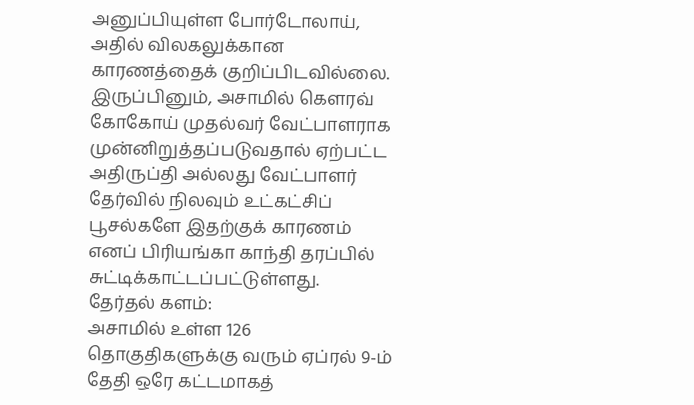அனுப்பியுள்ள போர்டோலாய், அதில் விலகலுக்கான காரணத்தைக் குறிப்பிடவில்லை. இருப்பினும், அசாமில் கௌரவ் கோகோய் முதல்வர் வேட்பாளராக முன்னிறுத்தப்படுவதால் ஏற்பட்ட அதிருப்தி அல்லது வேட்பாளர் தேர்வில் நிலவும் உட்கட்சிப் பூசல்களே இதற்குக் காரணம் எனப் பிரியங்கா காந்தி தரப்பில் சுட்டிக்காட்டப்பட்டுள்ளது.
தேர்தல் களம்:
அசாமில் உள்ள 126 தொகுதிகளுக்கு வரும் ஏப்ரல் 9-ம் தேதி ஒரே கட்டமாகத்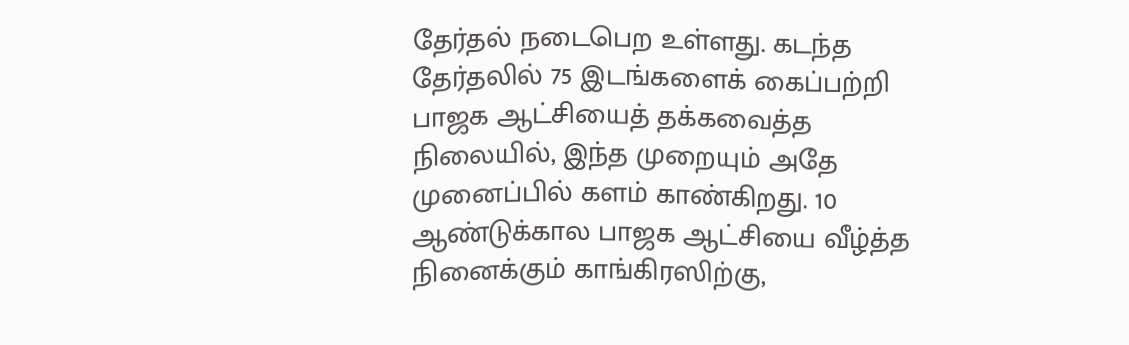தேர்தல் நடைபெற உள்ளது. கடந்த தேர்தலில் 75 இடங்களைக் கைப்பற்றி பாஜக ஆட்சியைத் தக்கவைத்த நிலையில், இந்த முறையும் அதே முனைப்பில் களம் காண்கிறது. 10 ஆண்டுக்கால பாஜக ஆட்சியை வீழ்த்த நினைக்கும் காங்கிரஸிற்கு,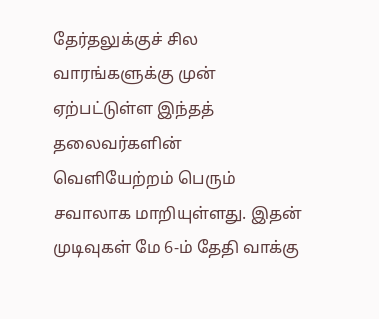தேர்தலுக்குச் சில வாரங்களுக்கு முன் ஏற்பட்டுள்ள இந்தத் தலைவர்களின் வெளியேற்றம் பெரும் சவாலாக மாறியுள்ளது. இதன் முடிவுகள் மே 6-ம் தேதி வாக்கு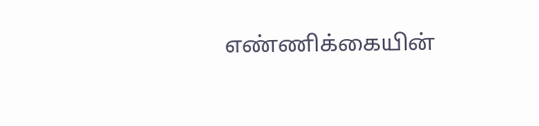எண்ணிக்கையின்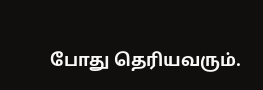போது தெரியவரும்.